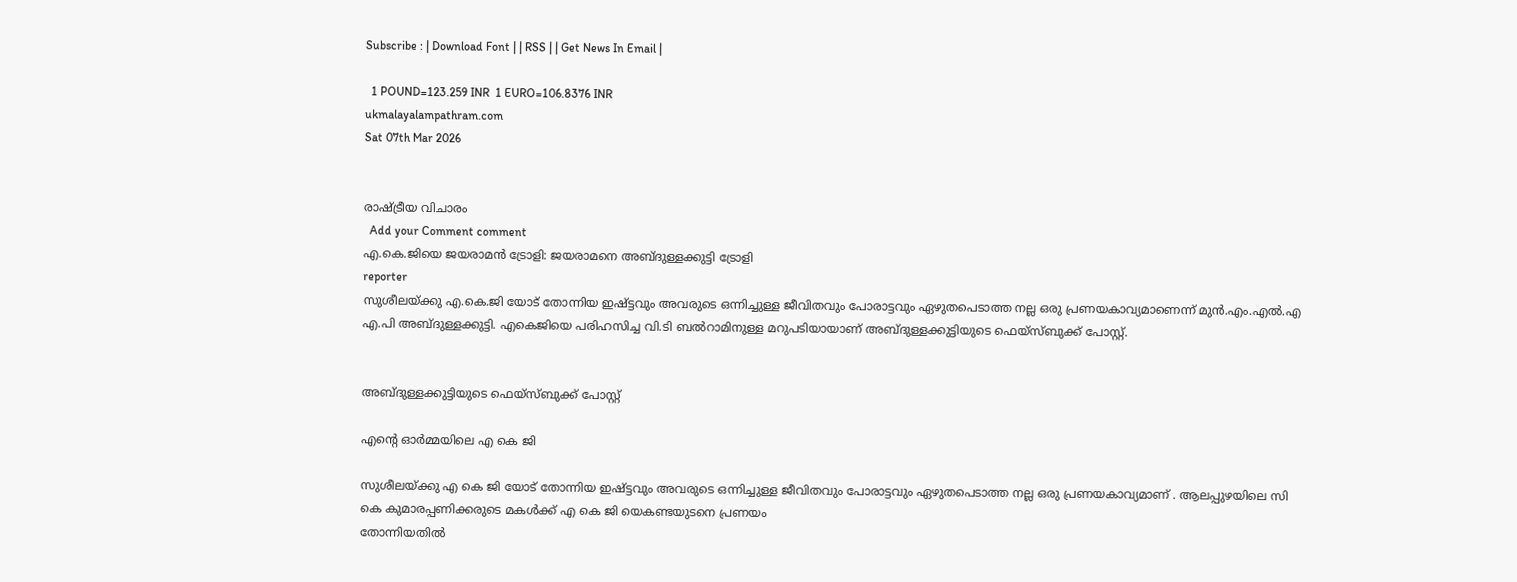Subscribe : | Download Font | | RSS | | Get News In Email |

  1 POUND=123.259 INR  1 EURO=106.8376 INR
ukmalayalampathram.com
Sat 07th Mar 2026


രാഷ്ട്രീയ വിചാരം
  Add your Comment comment
എ.കെ.ജിയെ ജയരാമന്‍ ട്രോളി: ജയരാമനെ അബ്ദുള്ളക്കുട്ടി ട്രോളി
reporter
സുശീലയ്ക്കു എ.കെ.ജി യോട് തോന്നിയ ഇഷ്ട്ടവും അവരുടെ ഒന്നിച്ചുള്ള ജീവിതവും പോരാട്ടവും ഏഴുതപെടാത്ത നല്ല ഒരു പ്രണയകാവ്യമാണെന്ന് മുന്‍.എം.എല്‍.എ എ.പി അബ്ദുള്ളക്കുട്ടി. എകെജിയെ പരിഹസിച്ച വി.ടി ബല്‍റാമിനുള്ള മറുപടിയായാണ് അബ്ദുള്ളക്കുട്ടിയുടെ ഫെയ്‌സ്ബുക്ക് പോസ്റ്റ്.


അബ്ദുള്ളക്കുട്ടിയുടെ ഫെയ്‌സ്ബുക്ക് പോസ്റ്റ്

എന്റെ ഓര്‍മ്മയിലെ എ കെ ജി

സുശീലയ്ക്കു എ കെ ജി യോട് തോന്നിയ ഇഷ്ട്ടവും അവരുടെ ഒന്നിച്ചുള്ള ജീവിതവും പോരാട്ടവും ഏഴുതപെടാത്ത നല്ല ഒരു പ്രണയകാവ്യമാണ് . ആലപ്പുഴയിലെ സി കെ കുമാരപ്പണിക്കരുടെ മകള്‍ക്ക് എ കെ ജി യെകണ്ടയുടനെ പ്രണയം
തോന്നിയതില്‍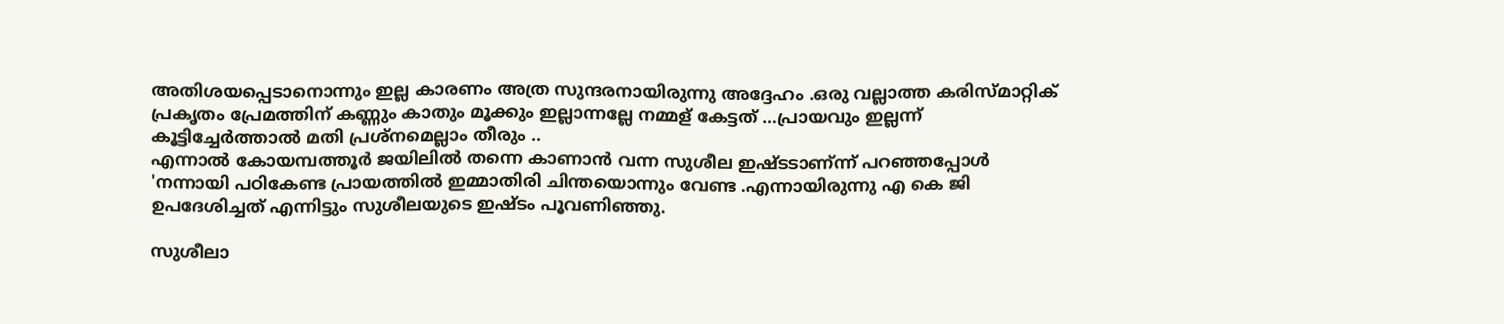അതിശയപ്പെടാനൊന്നും ഇല്ല കാരണം അത്ര സുന്ദരനായിരുന്നു അദ്ദേഹം .ഒരു വല്ലാത്ത കരിസ്മാറ്റിക് പ്രകൃതം പ്രേമത്തിന് കണ്ണും കാതും മൂക്കും ഇല്ലാന്നല്ലേ നമ്മള് കേട്ടത് …പ്രായവും ഇല്ലന്ന് കൂട്ടിച്ചേര്‍ത്താല്‍ മതി പ്രശ്‌നമെല്ലാം തീരും ..
എന്നാല്‍ കോയമ്പത്തൂര്‍ ജയിലില്‍ തന്നെ കാണാന്‍ വന്ന സുശീല ഇഷ്ടടാണ്ന്ന് പറഞ്ഞപ്പോള്‍ 'നന്നായി പഠികേണ്ട പ്രായത്തില്‍ ഇമ്മാതിരി ചിന്തയൊന്നും വേണ്ട .എന്നായിരുന്നു എ കെ ജി ഉപദേശിച്ചത് എന്നിട്ടും സുശീലയുടെ ഇഷ്ടം പൂവണിഞ്ഞു.

സുശീലാ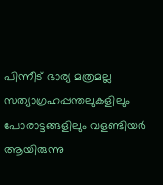പിന്നീട് ഭാര്യ മത്രമല്ല സത്യാഗ്രഹപ്പന്തലുകളിലും പോരാട്ടങ്ങളിലും വളണ്ടിയര്‍ ആയിരുന്നു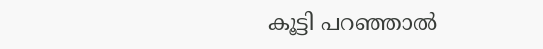കൂട്ടി പറഞ്ഞാല്‍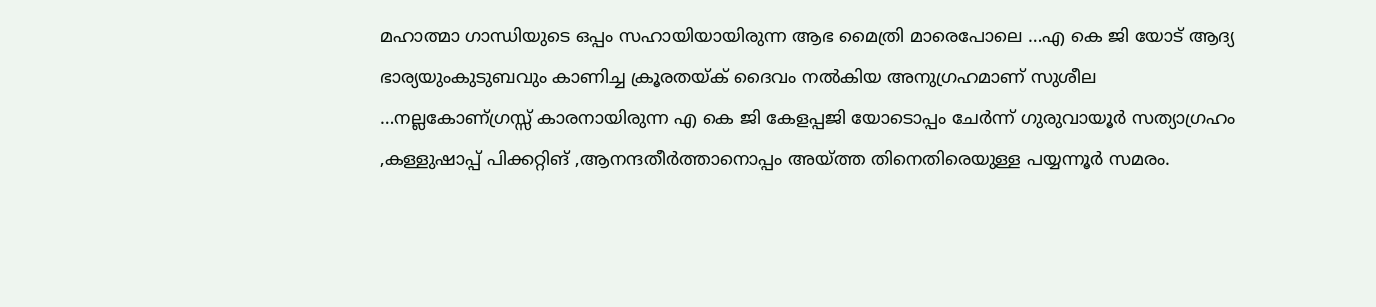മഹാത്മാ ഗാന്ധിയുടെ ഒപ്പം സഹായിയായിരുന്ന ആഭ മൈത്രി മാരെപോലെ …എ കെ ജി യോട് ആദ്യ ഭാര്യയുംകുടുബവും കാണിച്ച ക്രൂരതയ്ക് ദൈവം നല്‍കിയ അനുഗ്രഹമാണ് സുശീല …നല്ലകോണ്ഗ്രസ്സ് കാരനായിരുന്ന എ കെ ജി കേളപ്പജി യോടൊപ്പം ചേര്‍ന്ന് ഗുരുവായൂര്‍ സത്യാഗ്രഹം ,കള്ളുഷാപ്പ് പിക്കറ്റിങ് ,ആനന്ദതീര്‍ത്താനൊപ്പം അയ്ത്ത തിനെതിരെയുള്ള പയ്യന്നൂര്‍ സമരം.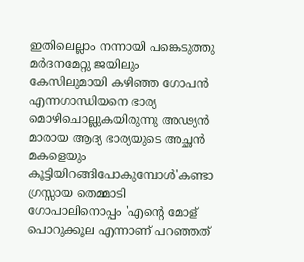ഇതിലെല്ലാം നന്നായി പങ്കെടുത്തു മര്‍ദനമേറ്റു ജയിലും കേസിലുമായി കഴിഞ്ഞ ഗോപന്‍ എന്നഗാന്ധിയനെ ഭാര്യ മൊഴിചൊല്ലുകയിരുന്നു അഢ്യന്‍ മാരായ ആദ്യ ഭാര്യയുടെ അച്ഛന്‍ മകളെയും കൂട്ടിയിറങ്ങിപോകുമ്പോള്‍'കണ്ടാ ഗ്രസ്സായ തെമ്മാടി ഗോപാലിനൊപ്പം 'എന്റെ മോള് പൊറുക്കൂല എന്നാണ് പറഞ്ഞത്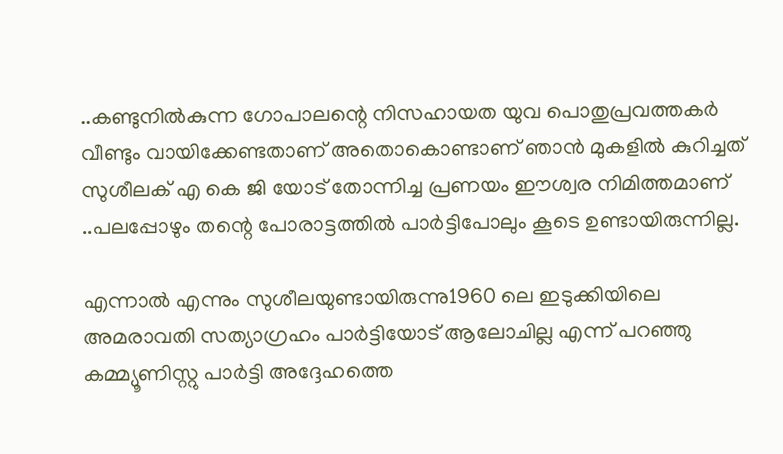..കണ്ടുനില്‍കുന്ന ഗോപാലന്റെ നിസഹായത യുവ പൊതുപ്രവത്തകര്‍ വീണ്ടും വായിക്കേണ്ടതാണ് അതൊകൊണ്ടാണ് ഞാന്‍ മുകളില്‍ കുറിച്ചത് സുശീലക് എ കെ ജി യോട് തോന്നിച്ച പ്രണയം ഈശ്വര നിമിത്തമാണ് ..പലപ്പോഴും തന്റെ പോരാട്ടത്തില്‍ പാര്‍ട്ടിപോലും കൂടെ ഉണ്ടായിരുന്നില്ല.

എന്നാല്‍ എന്നും സുശീലയുണ്ടായിരുന്നു1960 ലെ ഇടുക്കിയിലെ അമരാവതി സത്യാഗ്രഹം പാര്‍ട്ടിയോട് ആലോചില്ല എന്ന് പറഞ്ഞു കമ്മ്യൂണിസ്റ്റു പാര്‍ട്ടി അദ്ദേഹത്തെ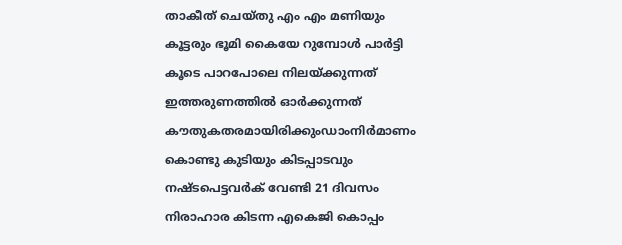താകീത് ചെയ്തു എം എം മണിയും കൂട്ടരും ഭൂമി കൈയേ റുമ്പോള്‍ പാര്‍ട്ടി കൂടെ പാറപോലെ നിലയ്ക്കുന്നത് ഇത്തരുണത്തില്‍ ഓര്‍ക്കുന്നത് കൗതുകതരമായിരിക്കുംഡാംനിര്‍മാണം കൊണ്ടു കുടിയും കിടപ്പാടവും നഷ്ടപെട്ടവര്‍ക് വേണ്ടി 21 ദിവസം നിരാഹാര കിടന്ന എകെജി കൊപ്പം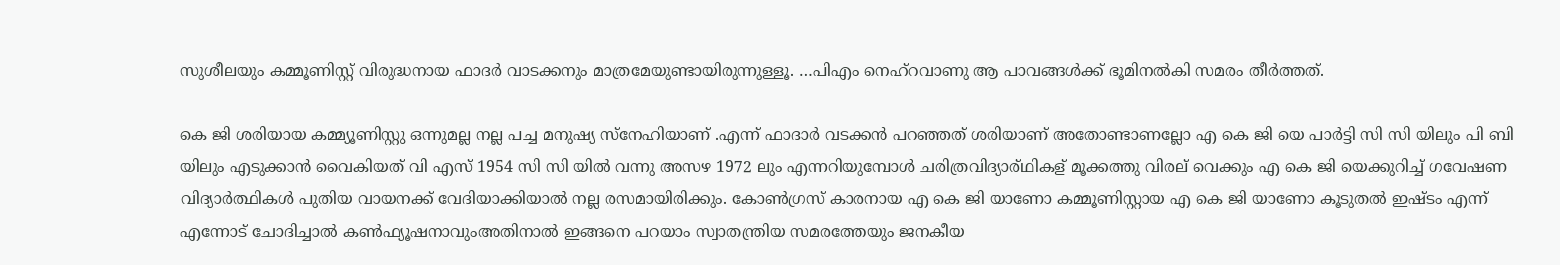സുശീലയും കമ്മൂണിസ്റ്റ് വിരുദ്ധനായ ഫാദര്‍ വാടക്കനും മാത്രമേയുണ്ടായിരുന്നുള്ളൂ. …പിഎം നെഹ്‌റവാണു ആ പാവങ്ങള്‍ക്ക് ഭൂമിനല്‍കി സമരം തീര്‍ത്തത്.

കെ ജി ശരിയായ കമ്മ്യൂണിസ്റ്റു ഒന്നുമല്ല നല്ല പച്ച മനുഷ്യ സ്‌നേഹിയാണ് .എന്ന് ഫാദാര്‍ വടക്കന്‍ പറഞ്ഞത് ശരിയാണ് അതോണ്ടാണല്ലോ എ കെ ജി യെ പാര്‍ട്ടി സി സി യിലും പി ബി യിലും എടുക്കാന്‍ വൈകിയത് വി എസ് 1954 സി സി യില്‍ വന്നു അസഴ 1972 ലും എന്നറിയുമ്പോള്‍ ചരിത്രവിദ്യാര്ഥികള് മൂക്കത്തു വിരല് വെക്കും എ കെ ജി യെക്കുറിച്ച് ഗവേഷണ വിദ്യാര്‍ത്ഥികള്‍ പുതിയ വായനക്ക് വേദിയാക്കിയാല്‍ നല്ല രസമായിരിക്കും. കോണ്‍ഗ്രസ് കാരനായ എ കെ ജി യാണോ കമ്മൂണിസ്റ്റായ എ കെ ജി യാണോ കൂടുതല്‍ ഇഷ്ടം എന്ന് എന്നോട് ചോദിച്ചാല്‍ കണ്‍ഫ്യൂഷനാവുംഅതിനാല്‍ ഇങ്ങനെ പറയാം സ്വാതന്ത്രിയ സമരത്തേയും ജനകീയ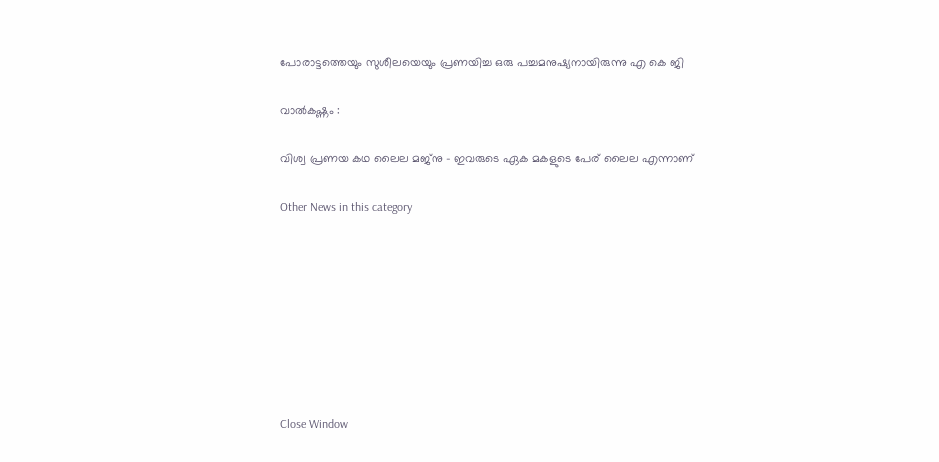പോരാട്ടത്തെയും സുശീലയെയും പ്രണയിച്ച ഒരു പച്ചമനുഷ്യനായിരുന്നു എ കെ ജി

വാല്‍കഷ്ണം :

വിശ്വ പ്രണയ കഥ ലൈല മജ്‌നു - ഇവരുടെ ഏക മകളുടെ പേര് ലൈല എന്നാണ്

Other News in this category








Close Window